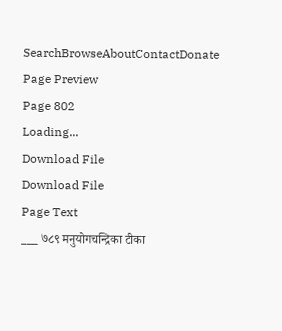SearchBrowseAboutContactDonate
Page Preview
Page 802
Loading...
Download File
Download File
Page Text
___ ७८९ मनुयोगचन्द्रिका टीका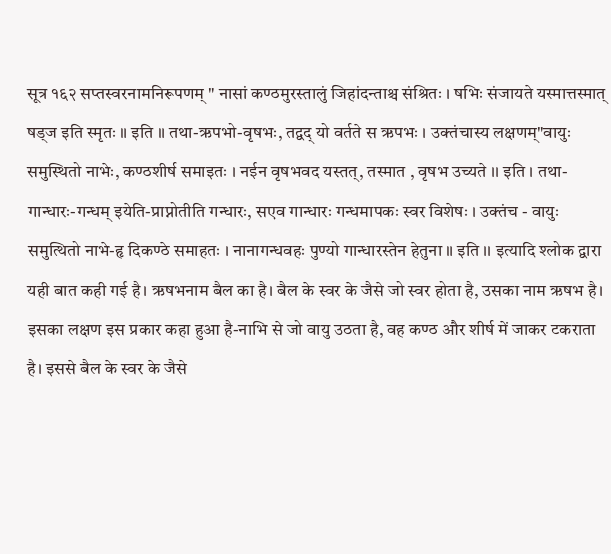सूत्र १६२ सप्तस्वरनामनिरूपणम् " नासां कण्ठमुरस्तालुं जिहांदन्ताश्च संश्रितः । षभिः संजायते यस्मात्तस्मात् षड्ज इति स्मृतः ॥ इति ॥ तथा-ऋपभो-वृषभः, तद्वद् यो वर्तते स ऋपभः । उक्तंचास्य लक्षणम्"वायुः समुस्थितो नाभेः, कण्ठशीर्ष समाइतः । नईन वृषभवद यस्तत्, तस्मात , वृषभ उच्यते ।। इति । तथा-गान्धारः-गन्धम् इयेति-प्राप्नोतीति गन्धारः, सएव गान्धारः गन्धमापकः स्वर विशेषः । उक्तंच - वायुः समुत्थितो नाभे-हृ दिकण्ठे समाहतः । नानागन्धवहः पुण्यो गान्धारस्तेन हेतुना ॥ इति ।। इत्यादि श्लोक द्वारा यही बात कही गई है। ऋषभनाम बैल का है। बैल के स्वर के जैसे जो स्वर होता है, उसका नाम ऋषभ है। इसका लक्षण इस प्रकार कहा हुआ है-नाभि से जो वायु उठता है, वह कण्ठ और शीर्ष में जाकर टकराता है। इससे बैल के स्वर के जैसे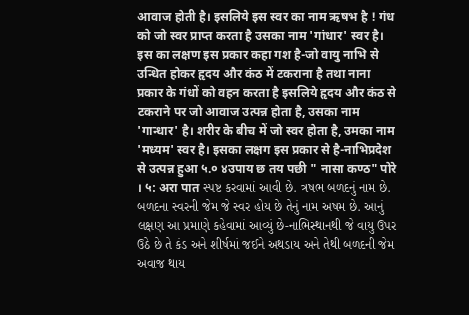आवाज होती है। इसलिये इस स्वर का नाम ऋषभ है ! गंध को जो स्वर प्राप्त करता है उसका नाम 'गांधार' स्वर है। इस का लक्षण इस प्रकार कहा गश है-जो वायु नाभि से उन्धित होकर हृदय और कंठ में टकराना है तथा नाना प्रकार के गंधों को वहन करता है इसलिये हृदय और कंठ से टकराने पर जो आवाज उत्पन्न होता है, उसका नाम 'गान्धार' है। शरीर के बीच में जो स्वर होता है, उमका नाम 'मध्यम' स्वर है। इसका लक्षग इस प्रकार से है-नाभिप्रदेश से उत्पन्न हुआ ५.० ४उपाय छ तय पछी " नासा कण्ठ" पोरे । ५: अरा पात સ્પષ્ટ કરવામાં આવી છે. ત્રષભ બળદનું નામ છે. બળદના સ્વરની જેમ જે સ્વર હોય છે તેનું નામ અષમ છે. આનું લક્ષણ આ પ્રમાણે કહેવામાં આવ્યું છે-નાભિસ્થાનથી જે વાયુ ઉપર ઉઠે છે તે કંડ અને શીર્ષમાં જઈને અથડાય અને તેથી બળદની જેમ અવાજ થાય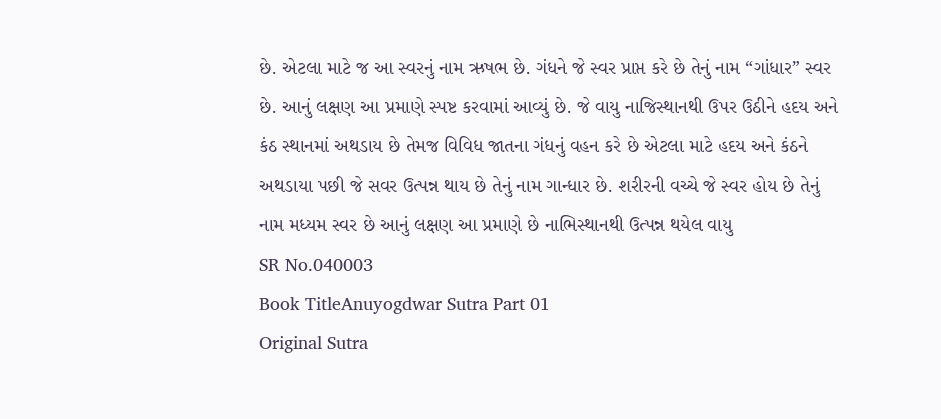છે. એટલા માટે જ આ સ્વરનું નામ ઋષભ છે. ગંધને જે સ્વર પ્રાપ્ત કરે છે તેનું નામ “ગાંધાર” સ્વર છે. આનું લક્ષણ આ પ્રમાણે સ્પષ્ટ કરવામાં આવ્યું છે. જે વાયુ નાજિસ્થાનથી ઉપર ઉઠીને હદય અને કંઠ સ્થાનમાં અથડાય છે તેમજ વિવિધ જાતના ગંધનું વહન કરે છે એટલા માટે હદય અને કંઠને અથડાયા પછી જે સવર ઉત્પન્ન થાય છે તેનું નામ ગાન્ધાર છે. શરીરની વચ્ચે જે સ્વર હોય છે તેનું નામ મધ્યમ સ્વર છે આનું લક્ષણ આ પ્રમાણે છે નાભિસ્થાનથી ઉત્પન્ન થયેલ વાયુ
SR No.040003
Book TitleAnuyogdwar Sutra Part 01
Original Sutra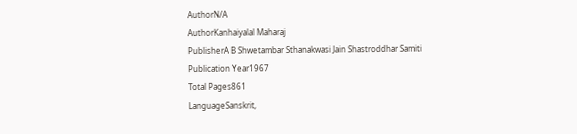AuthorN/A
AuthorKanhaiyalal Maharaj
PublisherA B Shwetambar Sthanakwasi Jain Shastroddhar Samiti
Publication Year1967
Total Pages861
LanguageSanskrit,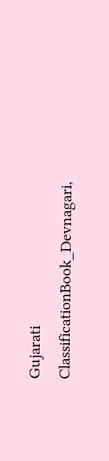Gujarati
ClassificationBook_Devnagari,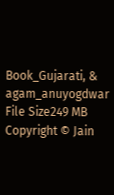Book_Gujarati, & agam_anuyogdwar
File Size249 MB
Copyright © Jain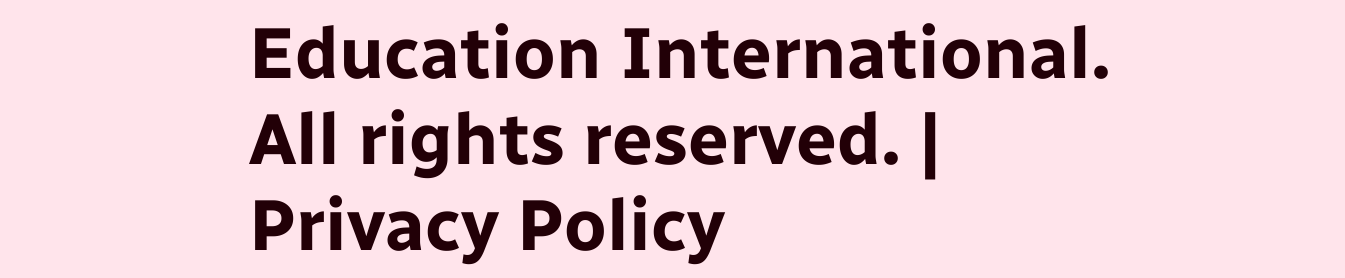Education International. All rights reserved. | Privacy Policy